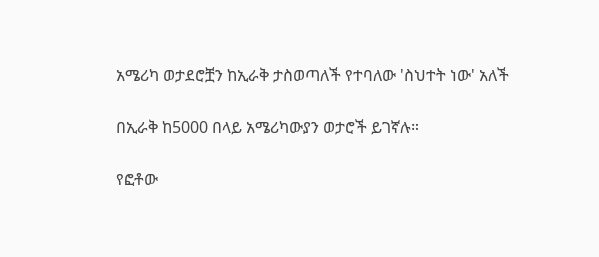አሜሪካ ወታደሮቿን ከኢራቅ ታስወጣለች የተባለው 'ስህተት ነው' አለች

በኢራቅ ከ5000 በላይ አሜሪካውያን ወታሮች ይገኛሉ።

የፎቶው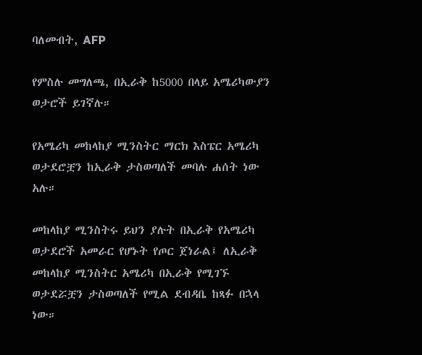ባለመብት, AFP

የምስሉ መግለጫ, በኢራቅ ከ5000 በላይ አሜሪካውያን ወታሮች ይገኛሉ።

የአሜሪካ መከላከያ ሚንስትር ማርክ እስፔር አሜሪካ ወታደሮቿን ከኢራቅ ታስወጣለች መባሉ ሐሰት ነው አሉ።

መከላከያ ሚንስትሩ ይህን ያሉት በኢራቅ የአሜሪካ ወታደሮች አመራር የሆኑት የጦር ጀነራል፤ ለኢራቅ መከላከያ ሚንስትር አሜሪካ በኢራቅ የሚገኙ ወታደሯቿን ታስወጣለች የሚል ደብዳቤ ከጻፉ በኋላ ነው።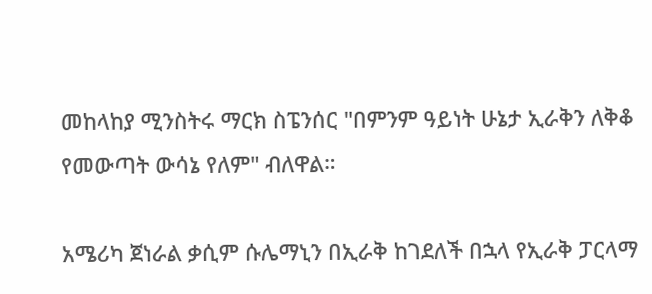መከላከያ ሚንስትሩ ማርክ ስፔንሰር "በምንም ዓይነት ሁኔታ ኢራቅን ለቅቆ የመውጣት ውሳኔ የለም" ብለዋል።

አሜሪካ ጀነራል ቃሲም ሱሌማኒን በኢራቅ ከገደለች በኋላ የኢራቅ ፓርላማ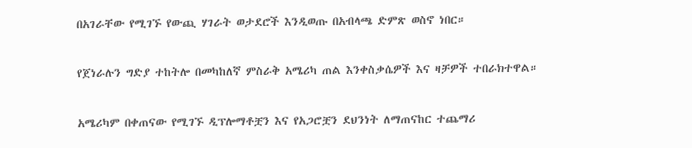በአገራቸው የሚገኙ የውጪ ሃገራት ወታደሮች እንዲወጡ በአብላጫ ድምጽ ወስኖ ነበር።

የጀነራሉን ግድያ ተከትሎ በመካከለኛ ምስራቅ አሜሪካ ጠል እንቀስቃሴዎች እና ዛቻዎች ተበራክተዋል።

አሜሪካም በቀጠናው የሚገኙ ዲፕሎማቶቿን እና የአጋሮቿን ደህንነት ለማጠናከር ተጨማሪ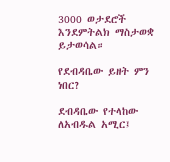3000 ወታደሮች እንደምትልክ ማስታወቋ ይታወሳል።

የደብዳቤው ይዘት ምን ነበር?

ደብዳቤው የተላከው ለአብዱል አሚር፤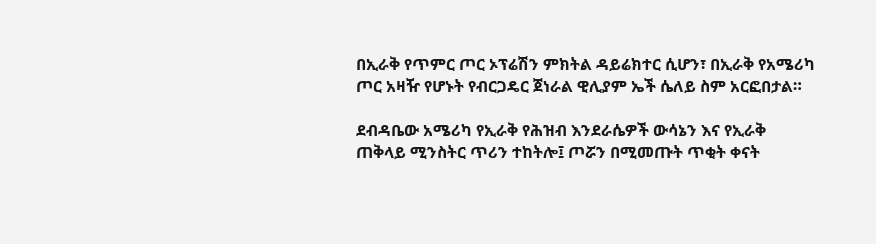በኢራቅ የጥምር ጦር ኦፕሬሽን ምክትል ዳይሬክተር ሲሆን፣ በኢራቅ የአሜሪካ ጦር አዛዥ የሆኑት የብርጋዴር ጀነራል ዊሊያም ኤች ሴለይ ስም አርፎበታል።

ደብዳቤው አሜሪካ የኢራቅ የሕዝብ እንደራሴዎች ውሳኔን እና የኢራቅ ጠቅላይ ሚንስትር ጥሪን ተከትሎ፤ ጦሯን በሚመጡት ጥቂት ቀናት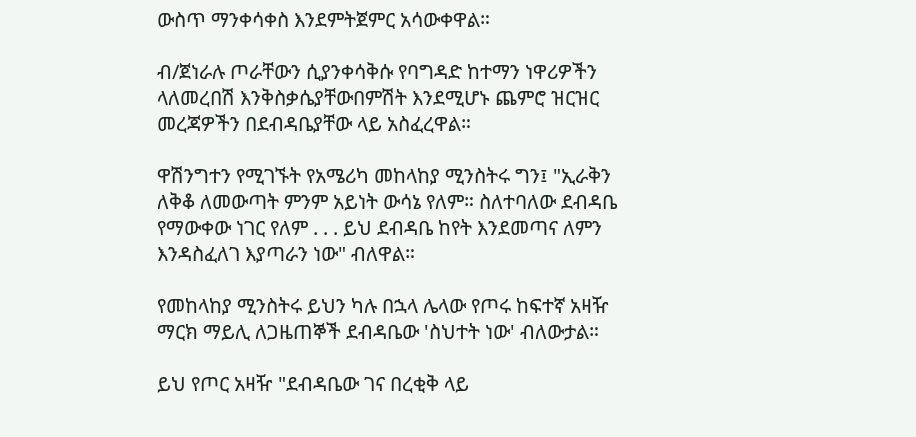ውስጥ ማንቀሳቀስ እንደምትጀምር አሳውቀዋል።

ብ/ጀነራሉ ጦራቸውን ሲያንቀሳቅሱ የባግዳድ ከተማን ነዋሪዎችን ላለመረበሽ እንቅስቃሴያቸውበምሽት እንደሚሆኑ ጨምሮ ዝርዝር መረጃዎችን በደብዳቤያቸው ላይ አስፈረዋል።

ዋሽንግተን የሚገኙት የአሜሪካ መከላከያ ሚንስትሩ ግን፤ "ኢራቅን ለቅቆ ለመውጣት ምንም አይነት ውሳኔ የለም። ስለተባለው ደብዳቤ የማውቀው ነገር የለም . . . ይህ ደብዳቤ ከየት እንደመጣና ለምን እንዳስፈለገ እያጣራን ነው" ብለዋል።

የመከላከያ ሚንስትሩ ይህን ካሉ በኋላ ሌላው የጦሩ ከፍተኛ አዛዥ ማርክ ማይሊ ለጋዜጠኞች ደብዳቤው 'ስህተት ነው' ብለውታል።

ይህ የጦር አዛዥ "ደብዳቤው ገና በረቂቅ ላይ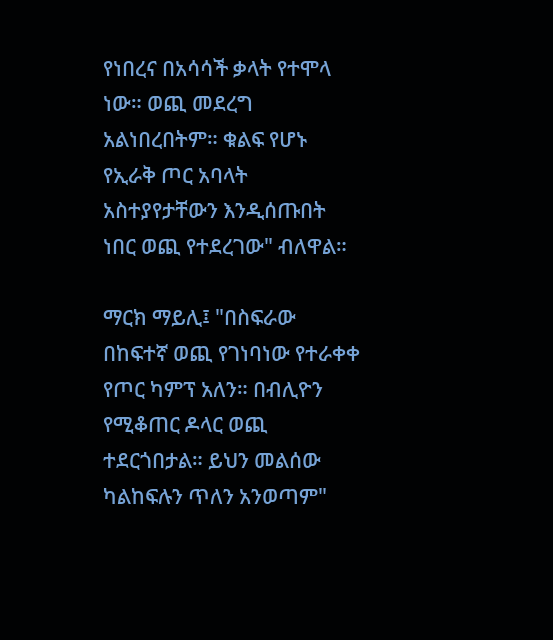የነበረና በአሳሳች ቃላት የተሞላ ነው። ወጪ መደረግ አልነበረበትም። ቁልፍ የሆኑ የኢራቅ ጦር አባላት አስተያየታቸውን እንዲሰጡበት ነበር ወጪ የተደረገው" ብለዋል።

ማርክ ማይሊ፤ "በስፍራው በከፍተኛ ወጪ የገነባነው የተራቀቀ የጦር ካምፕ አለን። በብሊዮን የሚቆጠር ዶላር ወጪ ተደርጎበታል። ይህን መልሰው ካልከፍሉን ጥለን አንወጣም"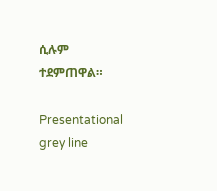ሲሉም ተደምጠዋል።

Presentational grey line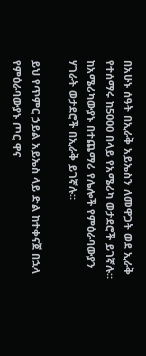በአሁኑ ሰዓት በኢራቅ አይኤስን ለመዋጋት ወደ ኢራቅ የተሰማሩ ከ5000 በላይ የአሜሪካ ወታደሮች ይገኛሉ። ከአሜሪካውያኑ በተጨማሪ የሌሎች የምዕራባውያን ሃገራት ወታደሮች በኢራቅ ይገኛሉ።

ይህ የጥምር ኃይል አይኤስ ላይ ድል ከተቀናጀ በኋላ የምዕራባውያኑ ጦር ዋና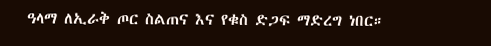ዓላማ ለኢራቅ ጦር ስልጠና እና የቁስ ድጋፍ ማድረግ ነበር።